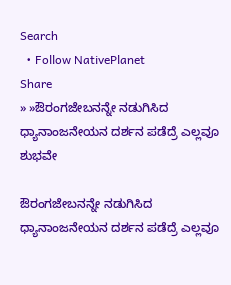Search
  • Follow NativePlanet
Share
» »ಔರಂಗಜೇಬನನ್ನೇ ನಡುಗಿಸಿದ ಧ್ಯಾನಾಂಜನೇಯನ ದರ್ಶನ ಪಡೆದ್ರೆ ಎಲ್ಲವೂ ಶುಭವೇ

ಔರಂಗಜೇಬನನ್ನೇ ನಡುಗಿಸಿದ ಧ್ಯಾನಾಂಜನೇಯನ ದರ್ಶನ ಪಡೆದ್ರೆ ಎಲ್ಲವೂ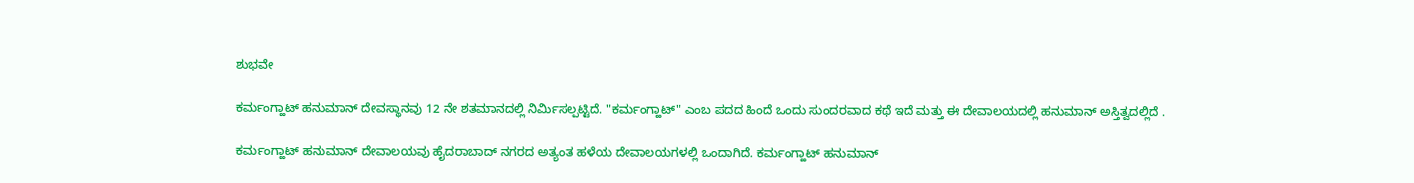ಶುಭವೇ

ಕರ್ಮಂಗ್ಹಾಟ್ ಹನುಮಾನ್ ದೇವಸ್ಥಾನವು 12 ನೇ ಶತಮಾನದಲ್ಲಿ ನಿರ್ಮಿಸಲ್ಪಟ್ಟಿದೆ. "ಕರ್ಮಂಗ್ಹಾಟ್" ಎಂಬ ಪದದ ಹಿಂದೆ ಒಂದು ಸುಂದರವಾದ ಕಥೆ ಇದೆ ಮತ್ತು ಈ ದೇವಾಲಯದಲ್ಲಿ ಹನುಮಾನ್ ಅಸ್ತಿತ್ವದಲ್ಲಿದೆ .

ಕರ್ಮಂಗ್ಹಾಟ್ ಹನುಮಾನ್ ದೇವಾಲಯವು ಹೈದರಾಬಾದ್ ನಗರದ ಅತ್ಯಂತ ಹಳೆಯ ದೇವಾಲಯಗಳಲ್ಲಿ ಒಂದಾಗಿದೆ. ಕರ್ಮಂಗ್ಹಾಟ್ ಹನುಮಾನ್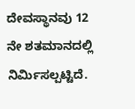ದೇವಸ್ಥಾನವು 12 ನೇ ಶತಮಾನದಲ್ಲಿ ನಿರ್ಮಿಸಲ್ಪಟ್ಟಿದೆ.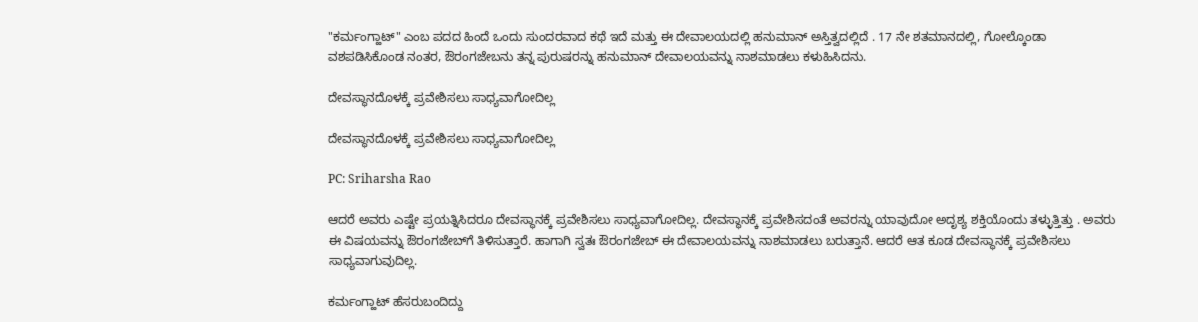"ಕರ್ಮಂಗ್ಹಾಟ್" ಎಂಬ ಪದದ ಹಿಂದೆ ಒಂದು ಸುಂದರವಾದ ಕಥೆ ಇದೆ ಮತ್ತು ಈ ದೇವಾಲಯದಲ್ಲಿ ಹನುಮಾನ್ ಅಸ್ತಿತ್ವದಲ್ಲಿದೆ . 17 ನೇ ಶತಮಾನದಲ್ಲಿ, ಗೋಲ್ಕೊಂಡಾ ವಶಪಡಿಸಿಕೊಂಡ ನಂತರ, ಔರಂಗಜೇಬನು ತನ್ನ ಪುರುಷರನ್ನು ಹನುಮಾನ್ ದೇವಾಲಯವನ್ನು ನಾಶಮಾಡಲು ಕಳುಹಿಸಿದನು.

ದೇವಸ್ಥಾನದೊಳಕ್ಕೆ ಪ್ರವೇಶಿಸಲು ಸಾಧ್ಯವಾಗೋದಿಲ್ಲ

ದೇವಸ್ಥಾನದೊಳಕ್ಕೆ ಪ್ರವೇಶಿಸಲು ಸಾಧ್ಯವಾಗೋದಿಲ್ಲ

PC: Sriharsha Rao

ಆದರೆ ಅವರು ಎಷ್ಟೇ ಪ್ರಯತ್ನಿಸಿದರೂ ದೇವಸ್ಥಾನಕ್ಕೆ ಪ್ರವೇಶಿಸಲು ಸಾಧ್ಯವಾಗೋದಿಲ್ಲ. ದೇವಸ್ಥಾನಕ್ಕೆ ಪ್ರವೇಶಿಸದಂತೆ ಅವರನ್ನು ಯಾವುದೋ ಅದೃಶ್ಯ ಶಕ್ತಿಯೊಂದು ತಳ್ಳುತ್ತಿತ್ತು . ಅವರು ಈ ವಿಷಯವನ್ನು ಔರಂಗಜೇಬ್‌ಗೆ ತಿಳಿಸುತ್ತಾರೆ. ಹಾಗಾಗಿ ಸ್ವತಃ ಔರಂಗಜೇಬ್‌ ಈ ದೇವಾಲಯವನ್ನು ನಾಶಮಾಡಲು ಬರುತ್ತಾನೆ. ಆದರೆ ಆತ ಕೂಡ ದೇವಸ್ಥಾನಕ್ಕೆ ಪ್ರವೇಶಿಸಲು ಸಾಧ್ಯವಾಗುವುದಿಲ್ಲ.

ಕರ್ಮಂಗ್ಹಾಟ್ ಹೆಸರುಬಂದಿದ್ದು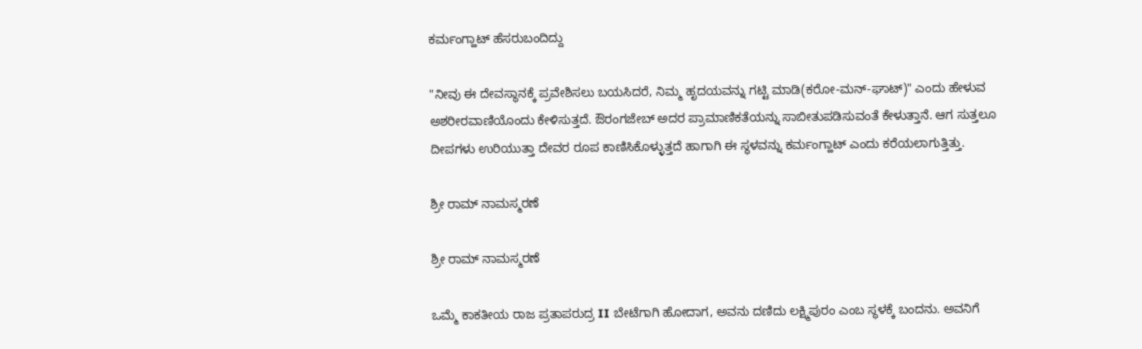ಕರ್ಮಂಗ್ಹಾಟ್ ಹೆಸರುಬಂದಿದ್ದು

"ನೀವು ಈ ದೇವಸ್ಥಾನಕ್ಕೆ ಪ್ರವೇಶಿಸಲು ಬಯಸಿದರೆ, ನಿಮ್ಮ ಹೃದಯವನ್ನು ಗಟ್ಟಿ ಮಾಡಿ(ಕರೋ-ಮನ್-ಘಾಟ್)" ಎಂದು ಹೇಳುವ ಅಶರೀರವಾಣಿಯೊಂದು ಕೇಳಿಸುತ್ತದೆ. ಔರಂಗಜೇಬ್ ಅದರ ಪ್ರಾಮಾಣಿಕತೆಯನ್ನು ಸಾಬೀತುಪಡಿಸುವಂತೆ ಕೇಳುತ್ತಾನೆ. ಆಗ ಸುತ್ತಲೂ ದೀಪಗಳು ಉರಿಯುತ್ತಾ ದೇವರ ರೂಪ ಕಾಣಿಸಿಕೊಳ್ಳುತ್ತದೆ ಹಾಗಾಗಿ ಈ ಸ್ಥಳವನ್ನು ಕರ್ಮಂಗ್ಹಾಟ್ ಎಂದು ಕರೆಯಲಾಗುತ್ತಿತ್ತು.

ಶ್ರೀ ರಾಮ್ ನಾಮಸ್ಮರಣೆ

ಶ್ರೀ ರಾಮ್ ನಾಮಸ್ಮರಣೆ

ಒಮ್ಮೆ ಕಾಕತೀಯ ರಾಜ ಪ್ರತಾಪರುದ್ರ II ಬೇಟೆಗಾಗಿ ಹೋದಾಗ, ಅವನು ದಣಿದು ಲಕ್ಷ್ಮಿಪುರಂ ಎಂಬ ಸ್ಥಳಕ್ಕೆ ಬಂದನು. ಅವನಿಗೆ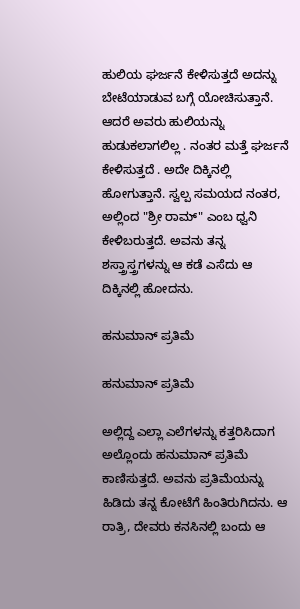ಹುಲಿಯ ಘರ್ಜನೆ ಕೇಳಿಸುತ್ತದೆ ಅದನ್ನು ಬೇಟೆಯಾಡುವ ಬಗ್ಗೆ ಯೋಚಿಸುತ್ತಾನೆ. ಆದರೆ ಅವರು ಹುಲಿಯನ್ನು ಹುಡುಕಲಾಗಲಿಲ್ಲ . ನಂತರ ಮತ್ತೆ ಘರ್ಜನೆ ಕೇಳಿಸುತ್ತದೆ . ಅದೇ ದಿಕ್ಕಿನಲ್ಲಿ ಹೋಗುತ್ತಾನೆ. ಸ್ವಲ್ಪ ಸಮಯದ ನಂತರ, ಅಲ್ಲಿಂದ "ಶ್ರೀ ರಾಮ್" ಎಂಬ ಧ್ವನಿ ಕೇಳಿಬರುತ್ತದೆ. ಅವನು ತನ್ನ ಶಸ್ತ್ರಾಸ್ತ್ರಗಳನ್ನು ಆ ಕಡೆ ಎಸೆದು ಆ ದಿಕ್ಕಿನಲ್ಲಿ ಹೋದನು.

ಹನುಮಾನ್ ಪ್ರತಿಮೆ

ಹನುಮಾನ್ ಪ್ರತಿಮೆ

ಅಲ್ಲಿದ್ದ ಎಲ್ಲಾ ಎಲೆಗಳನ್ನು ಕತ್ತರಿಸಿದಾಗ ಅಲ್ಲೊಂದು ಹನುಮಾನ್ ಪ್ರತಿಮೆ ಕಾಣಿಸುತ್ತದೆ. ಅವನು ಪ್ರತಿಮೆಯನ್ನು ಹಿಡಿದು ತನ್ನ ಕೋಟೆಗೆ ಹಿಂತಿರುಗಿದನು. ಆ ರಾತ್ರಿ, ದೇವರು ಕನಸಿನಲ್ಲಿ ಬಂದು ಆ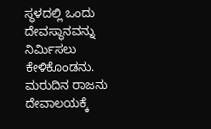ಸ್ಥಳದಲ್ಲಿ ಒಂದು ದೇವಸ್ಥಾನವನ್ನು ನಿರ್ಮಿಸಲು ಕೇಳಿಕೊಂಡನು. ಮರುದಿನ ರಾಜನು ದೇವಾಲಯಕ್ಕೆ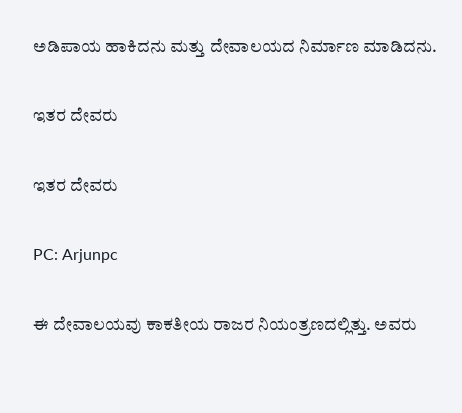ಅಡಿಪಾಯ ಹಾಕಿದನು ಮತ್ತು ದೇವಾಲಯದ ನಿರ್ಮಾಣ ಮಾಡಿದನು.

ಇತರ ದೇವರು

ಇತರ ದೇವರು

PC: Arjunpc

ಈ ದೇವಾಲಯವು ಕಾಕತೀಯ ರಾಜರ ನಿಯಂತ್ರಣದಲ್ಲಿತ್ತು. ಅವರು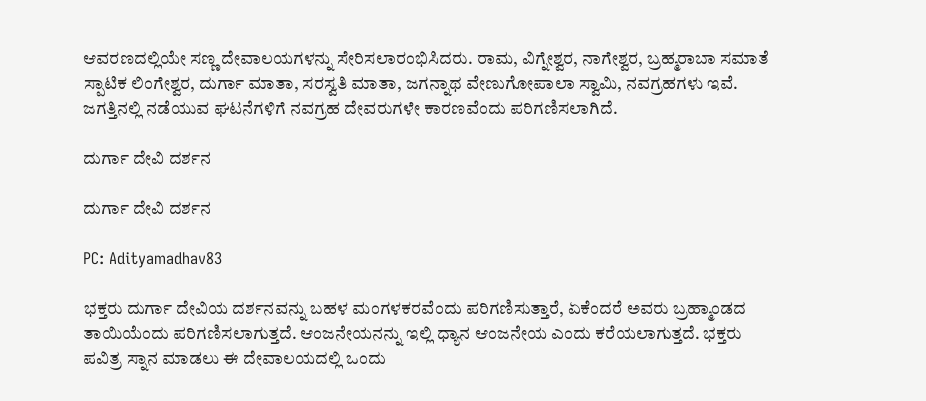ಆವರಣದಲ್ಲಿಯೇ ಸಣ್ಣ ದೇವಾಲಯಗಳನ್ನು ಸೇರಿಸಲಾರಂಭಿಸಿದರು. ರಾಮ, ವಿಗ್ನೇಶ್ವರ, ನಾಗೇಶ್ವರ, ಬ್ರಹ್ಮರಾಬಾ ಸಮಾತೆ ಸ್ಪಾಟಿಕ ಲಿಂಗೇಶ್ವರ, ದುರ್ಗಾ ಮಾತಾ, ಸರಸ್ವತಿ ಮಾತಾ, ಜಗನ್ನಾಥ ವೇಣುಗೋಪಾಲಾ ಸ್ವಾಮಿ, ನವಗ್ರಹಗಳು ಇವೆ. ಜಗತ್ತಿನಲ್ಲಿ ನಡೆಯುವ ಘಟನೆಗಳಿಗೆ ನವಗ್ರಹ ದೇವರುಗಳೇ ಕಾರಣವೆಂದು ಪರಿಗಣಿಸಲಾಗಿದೆ.

ದುರ್ಗಾ ದೇವಿ ದರ್ಶನ

ದುರ್ಗಾ ದೇವಿ ದರ್ಶನ

PC: Adityamadhav83

ಭಕ್ತರು ದುರ್ಗಾ ದೇವಿಯ ದರ್ಶನವನ್ನು ಬಹಳ ಮಂಗಳಕರವೆಂದು ಪರಿಗಣಿಸುತ್ತಾರೆ, ಏಕೆಂದರೆ ಅವರು ಬ್ರಹ್ಮಾಂಡದ ತಾಯಿಯೆಂದು ಪರಿಗಣಿಸಲಾಗುತ್ತದೆ. ಆಂಜನೇಯನನ್ನು ಇಲ್ಲಿ ಧ್ಯಾನ ಆಂಜನೇಯ ಎಂದು ಕರೆಯಲಾಗುತ್ತದೆ. ಭಕ್ತರು ಪವಿತ್ರ ಸ್ನಾನ ಮಾಡಲು ಈ ದೇವಾಲಯದಲ್ಲಿ ಒಂದು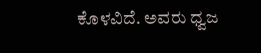ಕೊಳವಿದೆ. ಅವರು ಧ್ವಜ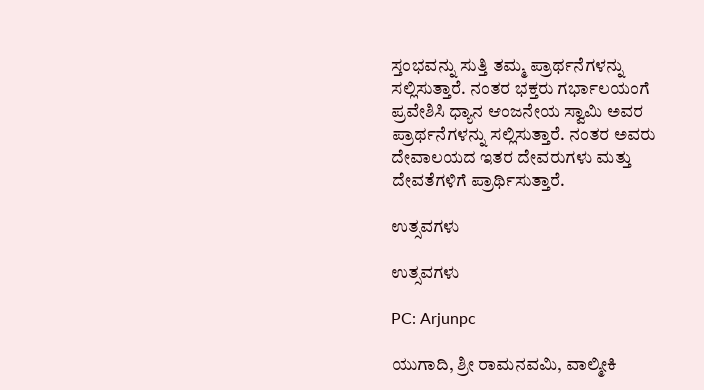ಸ್ತಂಭವನ್ನು ಸುತ್ತಿ ತಮ್ಮ ಪ್ರಾರ್ಥನೆಗಳನ್ನು ಸಲ್ಲಿಸುತ್ತಾರೆ. ನಂತರ ಭಕ್ತರು ಗರ್ಭಾಲಯಂಗೆ ಪ್ರವೇಶಿಸಿ ಧ್ಯಾನ ಆಂಜನೇಯ ಸ್ವಾಮಿ ಅವರ ಪ್ರಾರ್ಥನೆಗಳನ್ನು ಸಲ್ಲಿಸುತ್ತಾರೆ. ನಂತರ ಅವರು ದೇವಾಲಯದ ಇತರ ದೇವರುಗಳು ಮತ್ತು ದೇವತೆಗಳಿಗೆ ಪ್ರಾರ್ಥಿಸುತ್ತಾರೆ.

ಉತ್ಸವಗಳು

ಉತ್ಸವಗಳು

PC: Arjunpc

ಯುಗಾದಿ, ಶ್ರೀ ರಾಮನವಮಿ, ವಾಲ್ಮೀಕಿ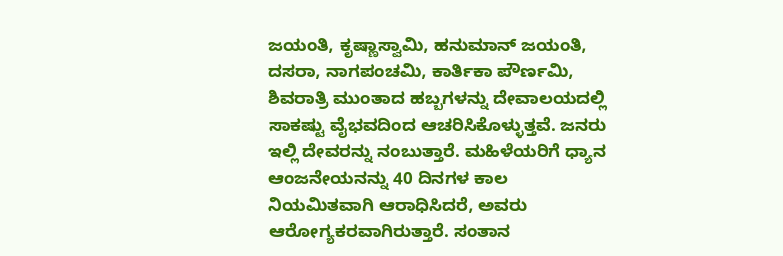ಜಯಂತಿ, ಕೃಷ್ಣಾಸ್ವಾಮಿ, ಹನುಮಾನ್ ಜಯಂತಿ, ದಸರಾ, ನಾಗಪಂಚಮಿ, ಕಾರ್ತಿಕಾ ಪೌರ್ಣಮಿ, ಶಿವರಾತ್ರಿ ಮುಂತಾದ ಹಬ್ಬಗಳನ್ನು ದೇವಾಲಯದಲ್ಲಿ ಸಾಕಷ್ಟು ವೈಭವದಿಂದ ಆಚರಿಸಿಕೊಳ್ಳುತ್ತವೆ. ಜನರು ಇಲ್ಲಿ ದೇವರನ್ನು ನಂಬುತ್ತಾರೆ. ಮಹಿಳೆಯರಿಗೆ ಧ್ಯಾನ ಆಂಜನೇಯನನ್ನು 40 ದಿನಗಳ ಕಾಲ ನಿಯಮಿತವಾಗಿ ಆರಾಧಿಸಿದರೆ, ಅವರು ಆರೋಗ್ಯಕರವಾಗಿರುತ್ತಾರೆ. ಸಂತಾನ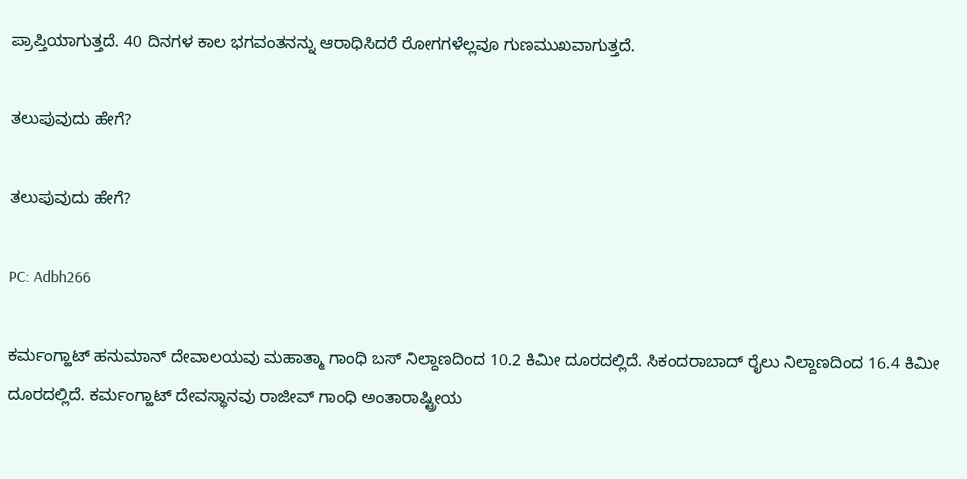ಪ್ರಾಪ್ತಿಯಾಗುತ್ತದೆ. 40 ದಿನಗಳ ಕಾಲ ಭಗವಂತನನ್ನು ಆರಾಧಿಸಿದರೆ ರೋಗಗಳೆಲ್ಲವೂ ಗುಣಮುಖವಾಗುತ್ತದೆ.

ತಲುಪುವುದು ಹೇಗೆ?

ತಲುಪುವುದು ಹೇಗೆ?

PC: Adbh266

ಕರ್ಮಂಗ್ಹಾಟ್ ಹನುಮಾನ್ ದೇವಾಲಯವು ಮಹಾತ್ಮಾ ಗಾಂಧಿ ಬಸ್ ನಿಲ್ದಾಣದಿಂದ 10.2 ಕಿಮೀ ದೂರದಲ್ಲಿದೆ. ಸಿಕಂದರಾಬಾದ್ ರೈಲು ನಿಲ್ದಾಣದಿಂದ 16.4 ಕಿಮೀ ದೂರದಲ್ಲಿದೆ. ಕರ್ಮಂಗ್ಹಾಟ್ ದೇವಸ್ಥಾನವು ರಾಜೀವ್ ಗಾಂಧಿ ಅಂತಾರಾಷ್ಟ್ರೀಯ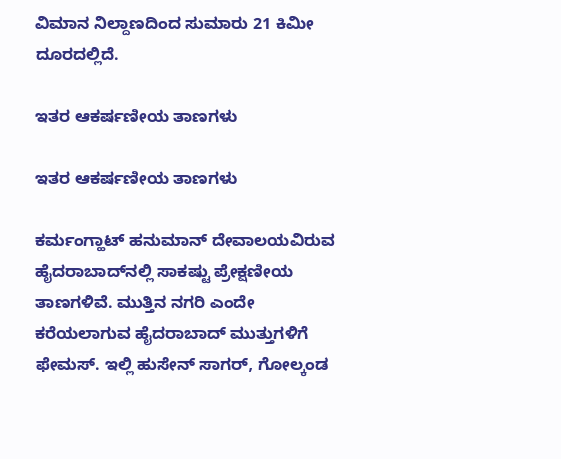ವಿಮಾನ ನಿಲ್ದಾಣದಿಂದ ಸುಮಾರು 21 ಕಿಮೀ ದೂರದಲ್ಲಿದೆ.

ಇತರ ಆಕರ್ಷಣೀಯ ತಾಣಗಳು

ಇತರ ಆಕರ್ಷಣೀಯ ತಾಣಗಳು

ಕರ್ಮಂಗ್ಹಾಟ್ ಹನುಮಾನ್ ದೇವಾಲಯವಿರುವ ಹೈದರಾಬಾದ್‌ನಲ್ಲಿ ಸಾಕಷ್ಟು ಪ್ರೇಕ್ಷಣೀಯ ತಾಣಗಳಿವೆ. ಮುತ್ತಿನ ನಗರಿ ಎಂದೇ ಕರೆಯಲಾಗುವ ಹೈದರಾಬಾದ್ ಮುತ್ತುಗಳಿಗೆ ಫೇಮಸ್. ಇಲ್ಲಿ ಹುಸೇನ್‌ ಸಾಗರ್, ಗೋಲ್ಕಂಡ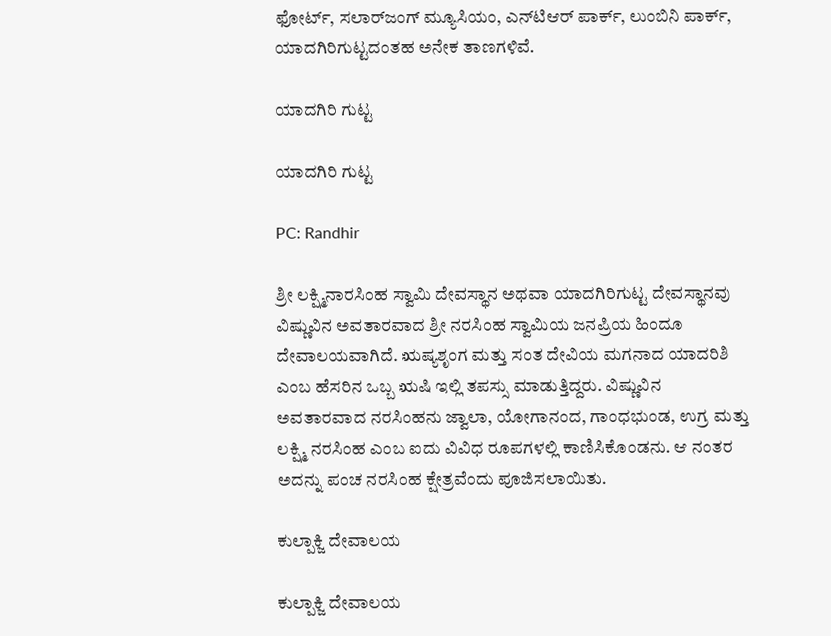ಫೋರ್ಟ್, ಸಲಾರ್‌ಜಂಗ್ ಮ್ಯೂಸಿಯಂ, ಎನ್‌ಟಿಆರ್‌ ಪಾರ್ಕ್, ಲುಂಬಿನಿ ಪಾರ್ಕ್‌, ಯಾದಗಿರಿಗುಟ್ಟದಂತಹ ಅನೇಕ ತಾಣಗಳಿವೆ.

ಯಾದಗಿರಿ ಗುಟ್ಟ

ಯಾದಗಿರಿ ಗುಟ್ಟ

PC: Randhir

ಶ್ರೀ ಲಕ್ಷ್ಮಿನಾರಸಿಂಹ ಸ್ವಾಮಿ ದೇವಸ್ಥಾನ ಅಥವಾ ಯಾದಗಿರಿಗುಟ್ಟ ದೇವಸ್ಥಾನವು ವಿಷ್ಣುವಿನ ಅವತಾರವಾದ ಶ್ರೀ ನರಸಿಂಹ ಸ್ವಾಮಿಯ ಜನಪ್ರಿಯ ಹಿಂದೂ ದೇವಾಲಯವಾಗಿದೆ. ಋಷ್ಯಶೃಂಗ ಮತ್ತು ಸಂತ ದೇವಿಯ ಮಗನಾದ ಯಾದರಿಶಿ ಎಂಬ ಹೆಸರಿನ ಒಬ್ಬ ಋಷಿ ಇಲ್ಲಿ ತಪಸ್ಸು ಮಾಡುತ್ತಿದ್ದರು. ವಿಷ್ಣುವಿನ ಅವತಾರವಾದ ನರಸಿಂಹನು ಜ್ವಾಲಾ, ಯೋಗಾನಂದ, ಗಾಂಧಭುಂಡ, ಉಗ್ರ ಮತ್ತು ಲಕ್ಷ್ಮಿ ನರಸಿಂಹ ಎಂಬ ಐದು ವಿವಿಧ ರೂಪಗಳಲ್ಲಿ ಕಾಣಿಸಿಕೊಂಡನು. ಆ ನಂತರ ಅದನ್ನು ಪಂಚ ನರಸಿಂಹ ಕ್ಷೇತ್ರವೆಂದು ಪೂಜಿಸಲಾಯಿತು.

ಕುಲ್ಪಾಕ್ಜಿ ದೇವಾಲಯ

ಕುಲ್ಪಾಕ್ಜಿ ದೇವಾಲಯ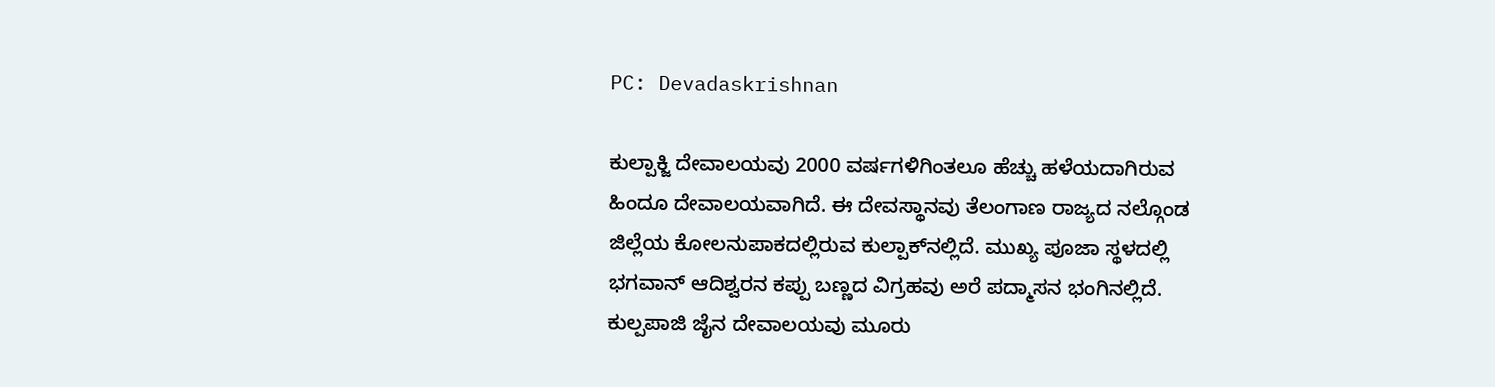PC: Devadaskrishnan

ಕುಲ್ಪಾಕ್ಜಿ ದೇವಾಲಯವು 2000 ವರ್ಷಗಳಿಗಿಂತಲೂ ಹೆಚ್ಚು ಹಳೆಯದಾಗಿರುವ ಹಿಂದೂ ದೇವಾಲಯವಾಗಿದೆ. ಈ ದೇವಸ್ಥಾನವು ತೆಲಂಗಾಣ ರಾಜ್ಯದ ನಲ್ಗೊಂಡ ಜಿಲ್ಲೆಯ ಕೋಲನುಪಾಕದಲ್ಲಿರುವ ಕುಲ್ಪಾಕ್‌ನಲ್ಲಿದೆ. ಮುಖ್ಯ ಪೂಜಾ ಸ್ಥಳದಲ್ಲಿ ಭಗವಾನ್ ಆದಿಶ್ವರನ ಕಪ್ಪು ಬಣ್ಣದ ವಿಗ್ರಹವು ಅರೆ ಪದ್ಮಾಸನ ಭಂಗಿನಲ್ಲಿದೆ. ಕುಲ್ಪಪಾಜಿ ಜೈನ ದೇವಾಲಯವು ಮೂರು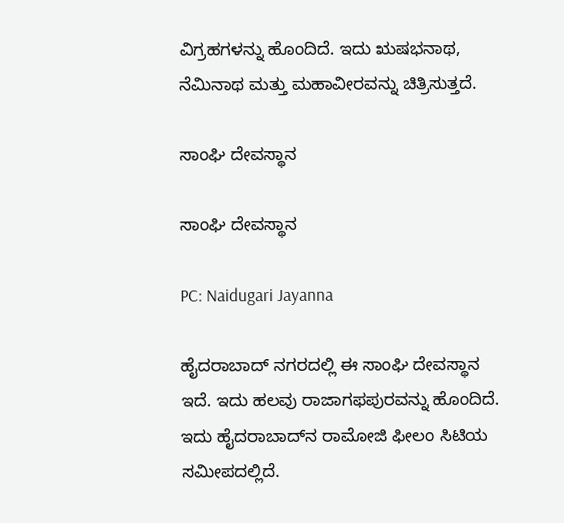ವಿಗ್ರಹಗಳನ್ನು ಹೊಂದಿದೆ. ಇದು ಋಷಭನಾಥ, ನೆಮಿನಾಥ ಮತ್ತು ಮಹಾವೀರವನ್ನು ಚಿತ್ರಿಸುತ್ತದೆ.

ಸಾಂಘಿ ದೇವಸ್ಥಾನ

ಸಾಂಘಿ ದೇವಸ್ಥಾನ

PC: Naidugari Jayanna

ಹೈದರಾಬಾದ್ ನಗರದಲ್ಲಿ ಈ ಸಾಂಘಿ ದೇವಸ್ಥಾನ ಇದೆ. ಇದು ಹಲವು ರಾಜಾಗಫಪುರವನ್ನು ಹೊಂದಿದೆ. ಇದು ಹೈದರಾಬಾದ್‌ನ ರಾಮೋಜಿ ಫೀಲಂ ಸಿಟಿಯ ಸಮೀಪದಲ್ಲಿದೆ.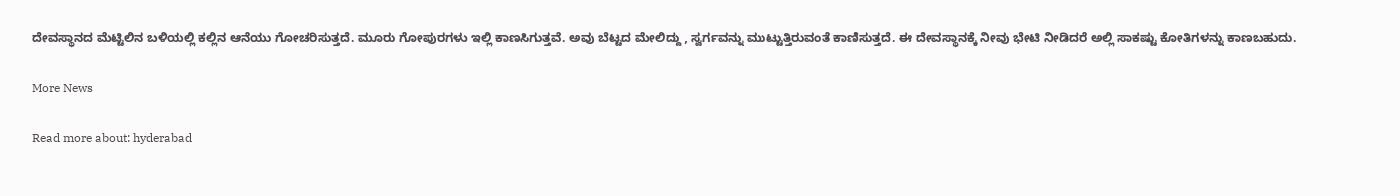ದೇವಸ್ಥಾನದ ಮೆಟ್ಟಿಲಿನ ಬಳಿಯಲ್ಲಿ ಕಲ್ಲಿನ ಆನೆಯು ಗೋಚರಿಸುತ್ತದೆ. ಮೂರು ಗೋಪುರಗಳು ಇಲ್ಲಿ ಕಾಣಸಿಗುತ್ತವೆ. ಅವು ಬೆಟ್ಟದ ಮೇಲಿದ್ದು , ಸ್ವರ್ಗವನ್ನು ಮುಟ್ಟುತ್ತಿರುವಂತೆ ಕಾಣಿಸುತ್ತದೆ. ಈ ದೇವಸ್ಥಾನಕ್ಕೆ ನೀವು ಭೇಟಿ ನೀಡಿದರೆ ಅಲ್ಲಿ ಸಾಕಷ್ಟು ಕೋತಿಗಳನ್ನು ಕಾಣಬಹುದು.

More News

Read more about: hyderabad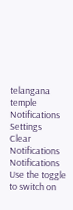telangana temple
Notifications
Settings
Clear Notifications
Notifications
Use the toggle to switch on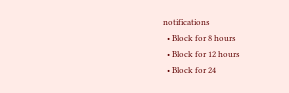notifications
  • Block for 8 hours
  • Block for 12 hours
  • Block for 24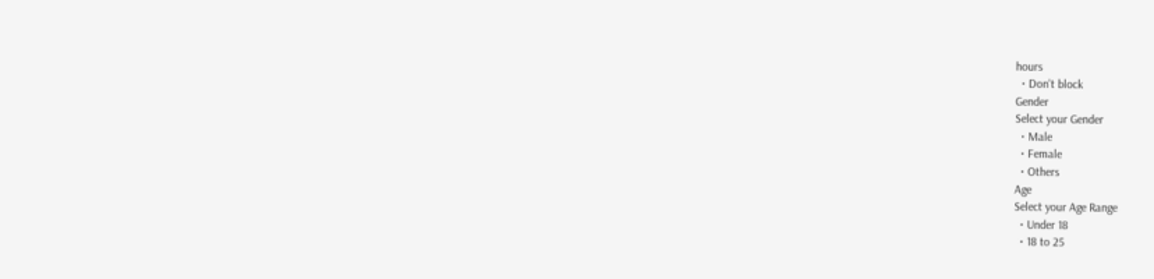hours
  • Don't block
Gender
Select your Gender
  • Male
  • Female
  • Others
Age
Select your Age Range
  • Under 18
  • 18 to 25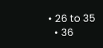• 26 to 35
  • 36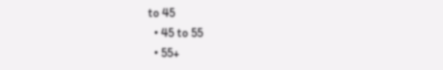to 45
  • 45 to 55
  • 55+